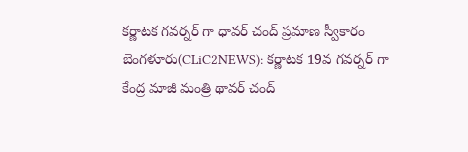కర్ణాటక గవర్నర్ గా ధావర్ చంద్ ప్రమాణ స్వీకారం
బెంగళూరు(CLiC2NEWS): కర్ణాటక 19వ గవర్నర్ గా కేంద్ర మాజీ మంత్రి థావర్ చంద్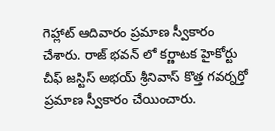గెహ్లాట్ ఆదివారం ప్రమాణ స్వీకారం చేశారు. రాజ్ భవన్ లో కర్ణాటక హైకోర్టు చీఫ్ జస్టిస్ అభయ్ శ్రీనివాస్ కొత్త గవర్నర్తో ప్రమాణ స్వీకారం చేయించారు.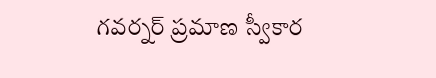గవర్నర్ ప్రమాణ స్వీకార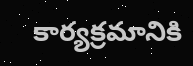కార్యక్రమానికి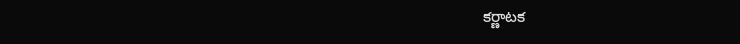కర్ణాటక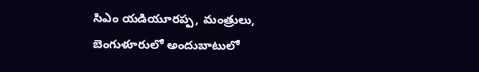సిఎం యడియూరప్ప, మంత్రులు, బెంగుళూరులో అందుబాటులో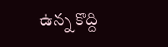ఉన్న కొద్ది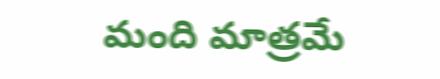మంది మాత్రమే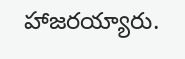హాజరయ్యారు.